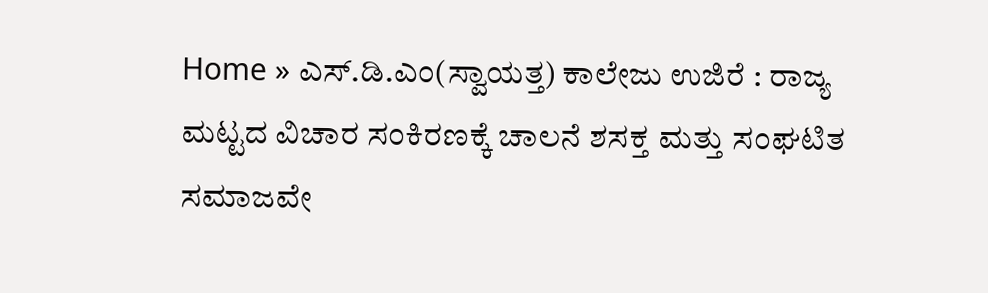Home » ಎಸ್.ಡಿ.ಎಂ(ಸ್ವಾಯತ್ತ) ಕಾಲೇಜು ಉಜಿರೆ : ರಾಜ್ಯ ಮಟ್ಟದ ವಿಚಾರ ಸಂಕಿರಣಕ್ಕೆ ಚಾಲನೆ ಶಸಕ್ತ ಮತ್ತು ಸಂಘಟಿತ ಸಮಾಜವೇ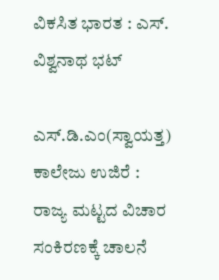ವಿಕಸಿತ ಭಾರತ : ಎಸ್. ವಿಶ್ವನಾಥ ಭಟ್

ಎಸ್.ಡಿ.ಎಂ(ಸ್ವಾಯತ್ತ) ಕಾಲೇಜು ಉಜಿರೆ : ರಾಜ್ಯ ಮಟ್ಟದ ವಿಚಾರ ಸಂಕಿರಣಕ್ಕೆ ಚಾಲನೆ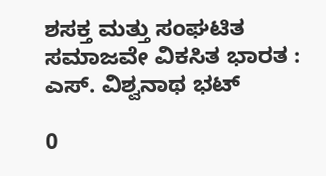ಶಸಕ್ತ ಮತ್ತು ಸಂಘಟಿತ ಸಮಾಜವೇ ವಿಕಸಿತ ಭಾರತ : ಎಸ್. ವಿಶ್ವನಾಥ ಭಟ್

0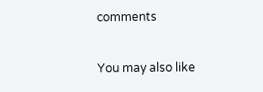comments

You may also like